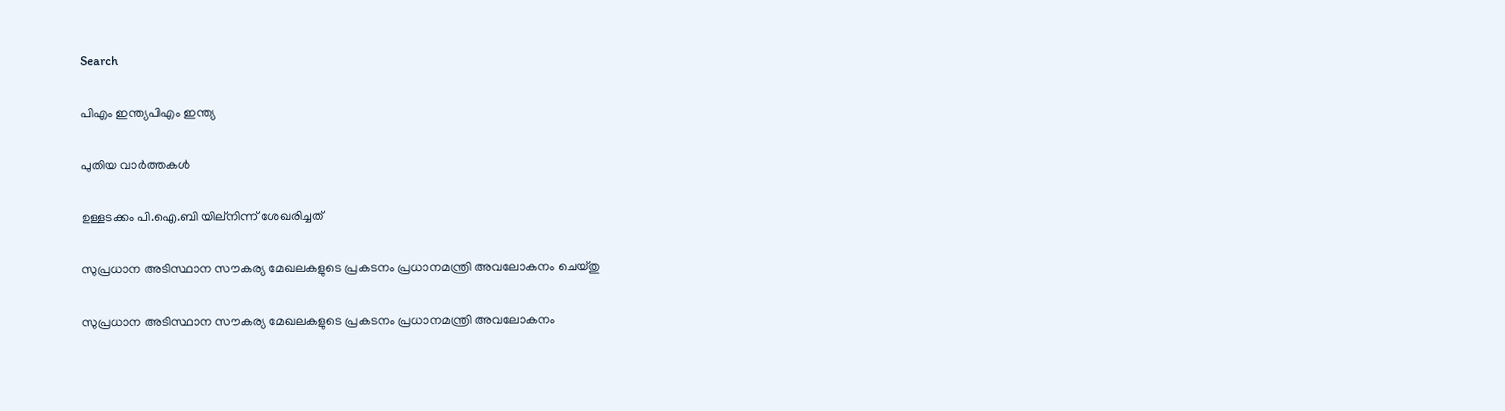Search

പിഎം ഇന്ത്യപിഎം ഇന്ത്യ

പുതിയ വാർത്തകൾ

ഉള്ളടക്കം പി.ഐ.ബി യില്നിന്ന് ശേഖരിച്ചത്

സുപ്രധാന അടിസ്ഥാന സൗകര്യ മേഖലകളുടെ പ്രകടനം പ്രധാനമന്ത്രി അവലോകനം ചെയ്തു

സുപ്രധാന അടിസ്ഥാന സൗകര്യ മേഖലകളുടെ പ്രകടനം പ്രധാനമന്ത്രി അവലോകനം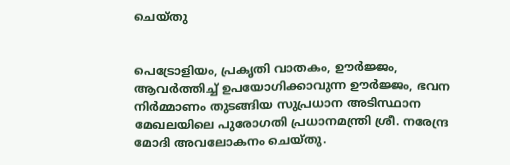ചെയ്തു


പെട്രോളിയം, പ്രകൃതി വാതകം, ഊര്‍ജ്ജം, ആവര്‍ത്തിച്ച് ഉപയോഗിക്കാവുന്ന ഊര്‍ജ്ജം, ഭവന നിര്‍മ്മാണം തുടങ്ങിയ സുപ്രധാന അടിസ്ഥാന മേഖലയിലെ പുരോഗതി പ്രധാനമന്ത്രി ശ്രീ. നരേന്ദ്ര മോദി അവലോകനം ചെയ്തു.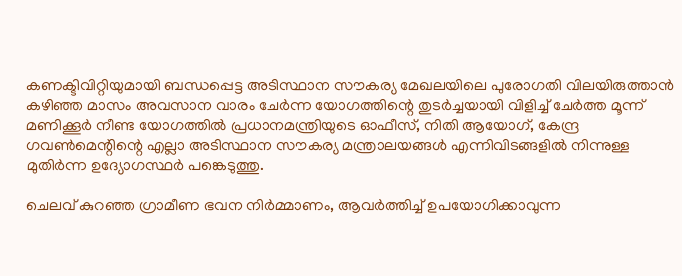കണക്ടിവിറ്റിയുമായി ബന്ധപ്പെട്ട അടിസ്ഥാന സൗകര്യ മേഖലയിലെ പുരോഗതി വിലയിരുത്താന്‍ കഴിഞ്ഞ മാസം അവസാന വാരം ചേര്‍ന്ന യോഗത്തിന്റെ തുടര്‍ച്ചയായി വിളിച്ച് ചേര്‍ത്ത മൂന്ന് മണിക്കൂര്‍ നീണ്ട യോഗത്തില്‍ പ്രധാനമന്ത്രിയുടെ ഓഫീസ്, നിതി ആയോഗ്, കേന്ദ്ര ഗവണ്‍മെന്റിന്റെ എല്ലാ അടിസ്ഥാന സൗകര്യ മന്ത്രാലയങ്ങള്‍ എന്നിവിടങ്ങളില്‍ നിന്നുള്ള മുതിര്‍ന്ന ഉദ്യോഗസ്ഥര്‍ പങ്കെടുത്തു.

ചെലവ് കുറഞ്ഞ ഗ്രാമീണ ഭവന നിര്‍മ്മാണം, ആവര്‍ത്തിച്ച് ഉപയോഗിക്കാവുന്ന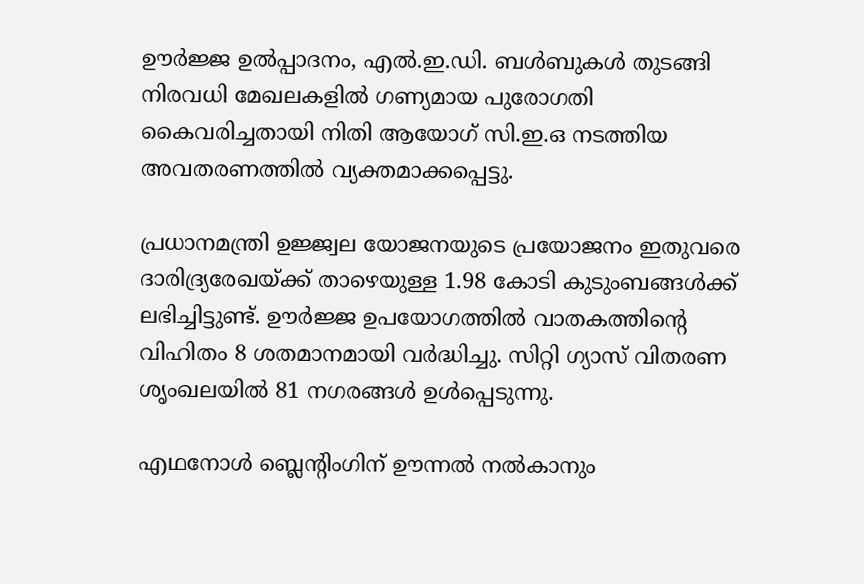ഊര്‍ജ്ജ ഉല്‍പ്പാദനം, എല്‍.ഇ.ഡി. ബള്‍ബുകള്‍ തുടങ്ങി നിരവധി മേഖലകളില്‍ ഗണ്യമായ പുരോഗതി കൈവരിച്ചതായി നിതി ആയോഗ് സി.ഇ.ഒ നടത്തിയ അവതരണത്തില്‍ വ്യക്തമാക്കപ്പെട്ടു.

പ്രധാനമന്ത്രി ഉജ്ജ്വല യോജനയുടെ പ്രയോജനം ഇതുവരെ ദാരിദ്ര്യരേഖയ്ക്ക് താഴെയുള്ള 1.98 കോടി കുടുംബങ്ങള്‍ക്ക് ലഭിച്ചിട്ടുണ്ട്. ഊര്‍ജ്ജ ഉപയോഗത്തില്‍ വാതകത്തിന്റെ വിഹിതം 8 ശതമാനമായി വര്‍ദ്ധിച്ചു. സിറ്റി ഗ്യാസ് വിതരണ ശൃംഖലയില്‍ 81 നഗരങ്ങള്‍ ഉള്‍പ്പെടുന്നു.

എഥനോള്‍ ബ്ലെന്റിംഗിന് ഊന്നല്‍ നല്‍കാനും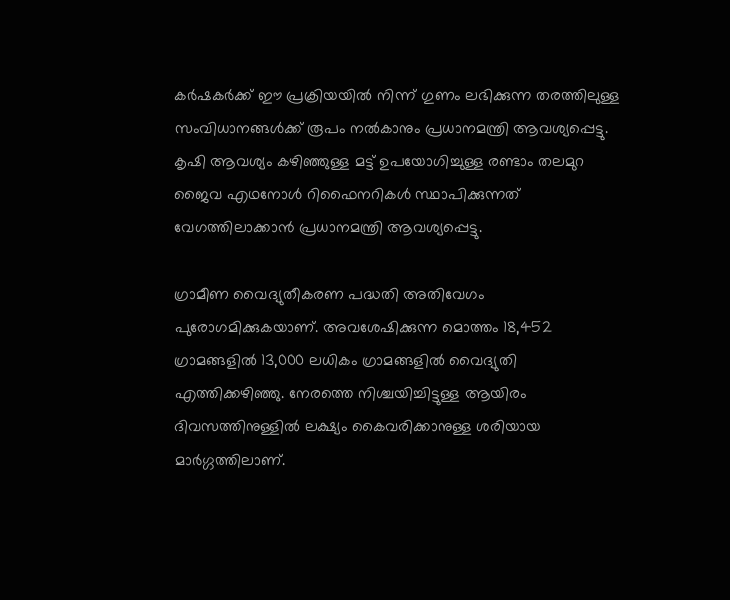കര്‍ഷകര്‍ക്ക് ഈ പ്രക്രിയയില്‍ നിന്ന് ഗുണം ലഭിക്കുന്ന തരത്തിലുള്ള സംവിധാനങ്ങള്‍ക്ക് രൂപം നല്‍കാനും പ്രധാനമന്ത്രി ആവശ്യപ്പെട്ടു. കൃഷി ആവശ്യം കഴിഞ്ഞുള്ള മട്ട് ഉപയോഗിച്ചുള്ള രണ്ടാം തലമുറ ജൈവ എഥനോള്‍ റിഫൈനറികള്‍ സ്ഥാപിക്കുന്നത് വേഗത്തിലാക്കാന്‍ പ്രധാനമന്ത്രി ആവശ്യപ്പെട്ടു.

ഗ്രാമീണ വൈദ്യുതീകരണ പദ്ധതി അതിവേഗം പുരോഗമിക്കുകയാണ്. അവശേഷിക്കുന്ന മൊത്തം 18,452 ഗ്രാമങ്ങളില്‍ 13,000 ലധികം ഗ്രാമങ്ങളില്‍ വൈദ്യുതി എത്തിക്കഴിഞ്ഞു. നേരത്തെ നിശ്ചയിച്ചിട്ടുള്ള ആയിരം ദിവസത്തിനുള്ളില്‍ ലക്ഷ്യം കൈവരിക്കാനുള്ള ശരിയായ മാര്‍ഗ്ഗത്തിലാണ്.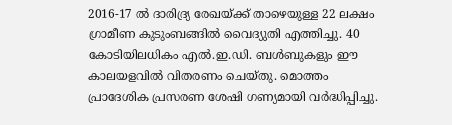2016-17 ല്‍ ദാരിദ്ര്യ രേഖയ്ക്ക് താഴെയുള്ള 22 ലക്ഷം ഗ്രാമീണ കുടുംബങ്ങില്‍ വൈദ്യുതി എത്തിച്ചു. 40 കോടിയിലധികം എല്‍.ഇ.ഡി. ബള്‍ബുകളും ഈ കാലയളവില്‍ വിതരണം ചെയ്തു. മൊത്തം പ്രാദേശിക പ്രസരണ ശേഷി ഗണ്യമായി വര്‍ദ്ധിപ്പിച്ചു.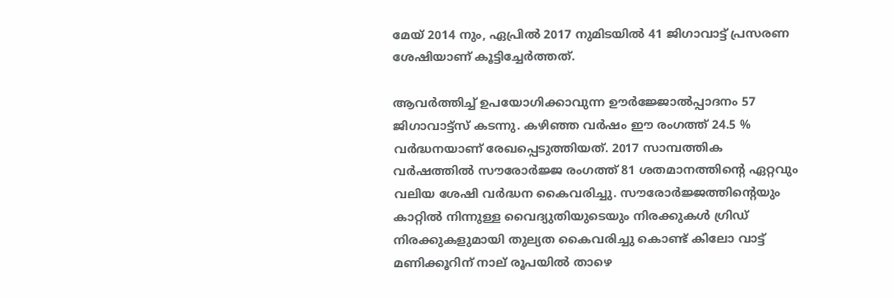മേയ് 2014 നും, ഏപ്രില്‍ 2017 നുമിടയില്‍ 41 ജിഗാവാട്ട് പ്രസരണ ശേഷിയാണ് കൂട്ടിച്ചേര്‍ത്തത്.

ആവര്‍ത്തിച്ച് ഉപയോഗിക്കാവുന്ന ഊര്‍ജ്ജോല്‍പ്പാദനം 57 ജിഗാവാട്ട്‌സ് കടന്നു. കഴിഞ്ഞ വര്‍ഷം ഈ രംഗത്ത് 24.5 % വര്‍ദ്ധനയാണ് രേഖപ്പെടുത്തിയത്. 2017 സാമ്പത്തിക വര്‍ഷത്തില്‍ സൗരോര്‍ജ്ജ രംഗത്ത് 81 ശതമാനത്തിന്റെ ഏറ്റവും വലിയ ശേഷി വര്‍ദ്ധന കൈവരിച്ചു. സൗരോര്‍ജ്ജത്തിന്റെയും കാറ്റില്‍ നിന്നുള്ള വൈദ്യുതിയുടെയും നിരക്കുകള്‍ ഗ്രിഡ് നിരക്കുകളുമായി തുല്യത കൈവരിച്ചു കൊണ്ട് കിലോ വാട്ട് മണിക്കൂറിന് നാല് രൂപയില്‍ താഴെ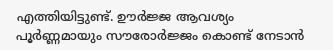എത്തിയിട്ടുണ്ട്. ഊര്‍ജ്ജ ആവശ്യം പൂര്‍ണ്ണമായും സൗരോര്‍ജ്ജം കൊണ്ട് നേടാന്‍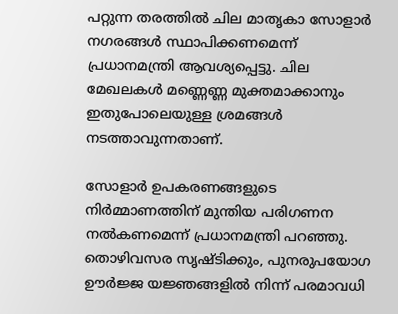പറ്റുന്ന തരത്തില്‍ ചില മാതൃകാ സോളാര്‍ നഗരങ്ങള്‍ സ്ഥാപിക്കണമെന്ന് പ്രധാനമന്ത്രി ആവശ്യപ്പെട്ടു. ചില മേഖലകള്‍ മണ്ണെണ്ണ മുക്തമാക്കാനും ഇതുപോലെയുള്ള ശ്രമങ്ങള്‍ നടത്താവുന്നതാണ്.

സോളാര്‍ ഉപകരണങ്ങളുടെ നിര്‍മ്മാണത്തിന് മുന്തിയ പരിഗണന നല്‍കണമെന്ന് പ്രധാനമന്ത്രി പറഞ്ഞു. തൊഴിവസര സൃഷ്ടിക്കും, പുനരുപയോഗ ഊര്‍ജ്ജ യജ്ഞങ്ങളില്‍ നിന്ന് പരമാവധി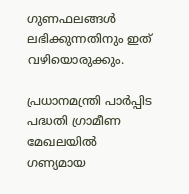ഗുണഫലങ്ങള്‍ ലഭിക്കുന്നതിനും ഇത് വഴിയൊരുക്കും.

പ്രധാനമന്ത്രി പാര്‍പ്പിട പദ്ധതി ഗ്രാമീണ മേഖലയില്‍ ഗണ്യമായ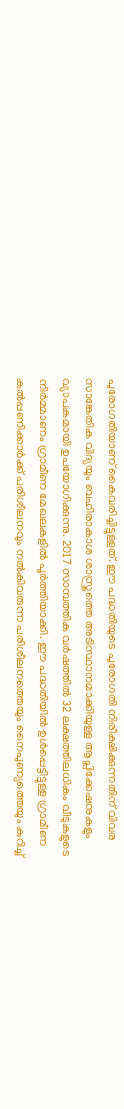പുരോഗതിയാണ് കൈവരിച്ചിട്ടുള്ളത്. ഈ പദ്ധതിയുടെ പുരോഗതി നിരീക്ഷിക്കുന്നതിന് വിവര സാങ്കേതിക വിദ്യയും ബഹിരാകാശ ശാസ്ത്രത്തെ അടിസ്ഥാനമാക്കിയുള്ള ആപ്ലിക്കേഷനുകളും വ്യാപകമായി ഉപയോഗിക്കുന്നു. 2017 സാമ്പത്തിക വര്‍ഷത്തില്‍ 32 ലക്ഷത്തിലധികം വീടുകളുടെ നിര്‍മ്മാണം ഗ്രാമീണ മേഖലകളില്‍ പൂര്‍ത്തിയാക്കി. ഈ പദ്ധതിയില്‍ ഉള്‍പ്പെട്ടിട്ടുള്ള ഗ്രാമീണ കല്‍പ്പണിക്കാര്‍ക്ക് പരിശീലനവും നല്‍കിവരുന്ന പരിശീലനത്തെയും നൈപുണ്യത്തെയും കുറിച്ച്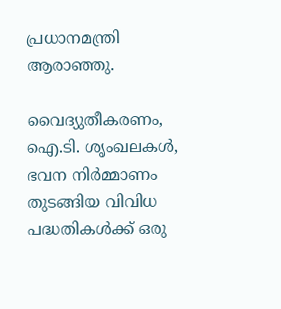പ്രധാനമന്ത്രി ആരാഞ്ഞു.

വൈദ്യുതീകരണം, ഐ.ടി. ശൃംഖലകള്‍, ഭവന നിര്‍മ്മാണം തുടങ്ങിയ വിവിധ പദ്ധതികള്‍ക്ക് ഒരു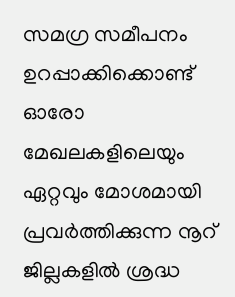സമഗ്ര സമീപനം ഉറപ്പാക്കിക്കൊണ്ട് ഓരോ മേഖലകളിലെയും ഏറ്റവും മോശമായി പ്രവര്‍ത്തിക്കുന്ന നൂറ് ജില്ലകളില്‍ ശ്രദ്ധ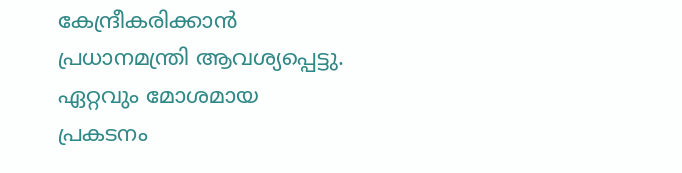കേന്ദ്രീകരിക്കാന്‍ പ്രധാനമന്ത്രി ആവശ്യപ്പെട്ടു. ഏറ്റവും മോശമായ പ്രകടനം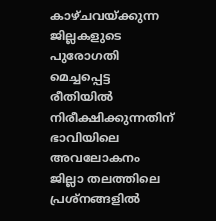കാഴ്ചവയ്ക്കുന്ന ജില്ലകളുടെ പുരോഗതി മെച്ചപ്പെട്ട രീതിയില്‍ നിരീക്ഷിക്കുന്നതിന് ഭാവിയിലെ അവലോകനം ജില്ലാ തലത്തിലെ പ്രശ്‌നങ്ങളില്‍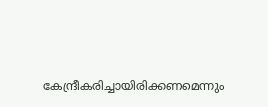കേന്ദ്രീകരിച്ചായിരിക്കണമെന്നും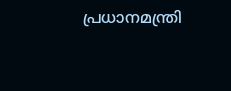പ്രധാനമന്ത്രി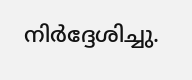നിര്‍ദ്ദേശിച്ചു.